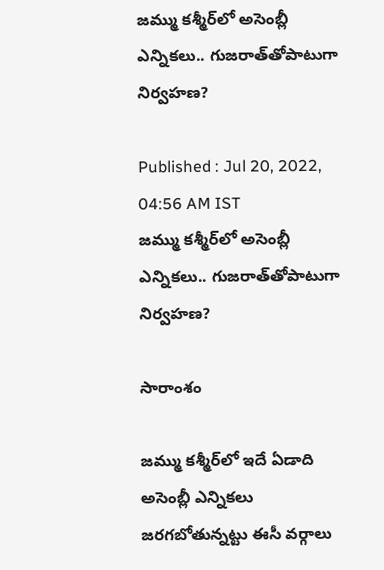జమ్ము కశ్మీర్‌లో అసెంబ్లీ ఎన్నికలు.. గుజరాత్‌తోపాటుగా నిర్వహణ?

Published : Jul 20, 2022, 04:56 AM IST
జమ్ము కశ్మీర్‌లో అసెంబ్లీ ఎన్నికలు.. గుజరాత్‌తోపాటుగా నిర్వహణ?

సారాంశం

జమ్ము కశ్మీర్‌లో ఇదే ఏడాది అసెంబ్లీ ఎన్నికలు జరగబోతున్నట్టు ఈసీ వర్గాలు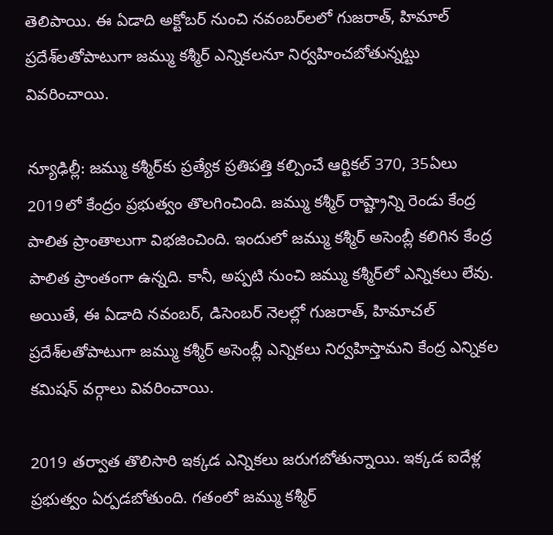తెలిపాయి. ఈ ఏడాది అక్టోబర్ నుంచి నవంబర్‌లలో గుజరాత్, హిమాల్ ప్రదేశ్‌‌లతోపాటుగా జమ్ము కశ్మీర్ ఎన్నికలనూ నిర్వహించబోతున్నట్టు వివరించాయి.

న్యూఢిల్లీ: జమ్ము కశ్మీర్‌కు ప్రత్యేక ప్రతిపత్తి కల్పించే ఆర్టికల్ 370, 35ఏలు 2019లో కేంద్రం ప్రభుత్వం తొలగించింది. జమ్ము కశ్మీర్ రాష్ట్రాన్ని రెండు కేంద్ర పాలిత ప్రాంతాలుగా విభజించింది. ఇందులో జమ్ము కశ్మీర్ అసెంబ్లీ కలిగిన కేంద్ర పాలిత ప్రాంతంగా ఉన్నది. కానీ, అప్పటి నుంచి జమ్ము కశ్మీర్‌లో ఎన్నికలు లేవు. అయితే, ఈ ఏడాది నవంబర్, డిసెంబర్‌ నెలల్లో గుజరాత్, హిమాచల్ ప్రదేశ్‌లతోపాటుగా జమ్ము కశ్మీర్ అసెంబ్లీ ఎన్నికలు నిర్వహిస్తామని కేంద్ర ఎన్నికల కమిషన్ వర్గాలు వివరించాయి.

2019 తర్వాత తొలిసారి ఇక్కడ ఎన్నికలు జరుగబోతున్నాయి. ఇక్కడ ఐదేళ్ల ప్రభుత్వం ఏర్పడబోతుంది. గతంలో జమ్ము కశ్మీర్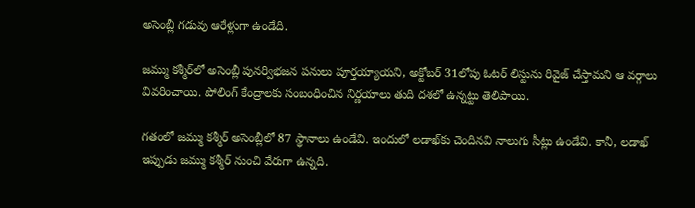అసెంబ్లీ గడువు ఆరేళ్లుగా ఉండేది.

జమ్ము కశ్మీర్‌లో అసెంబ్లీ పునర్విభజన పనులు పూర్తయ్యాయని, అక్టోబర్ 31లోపు ఓటర్ లిస్టును రివైజ్ చేస్తామని ఆ వర్గాలు వివరించాయి. పోలింగ్ కేంద్రాలకు సంబంధించిన నిర్ణయాలు తుది దశలో ఉన్నట్టు తెలిపాయి.

గతంలో జమ్ము కశ్మీర్‌ అసెంబ్లీలో 87 స్థానాలు ఉండేవి. ఇందులో లడాఖ్‌కు చెందినవి నాలుగు సీట్లు ఉండేవి. కానీ, లడాఖ్ ఇప్పుడు జమ్ము కశ్మీర్ నుంచి వేరుగా ఉన్నది.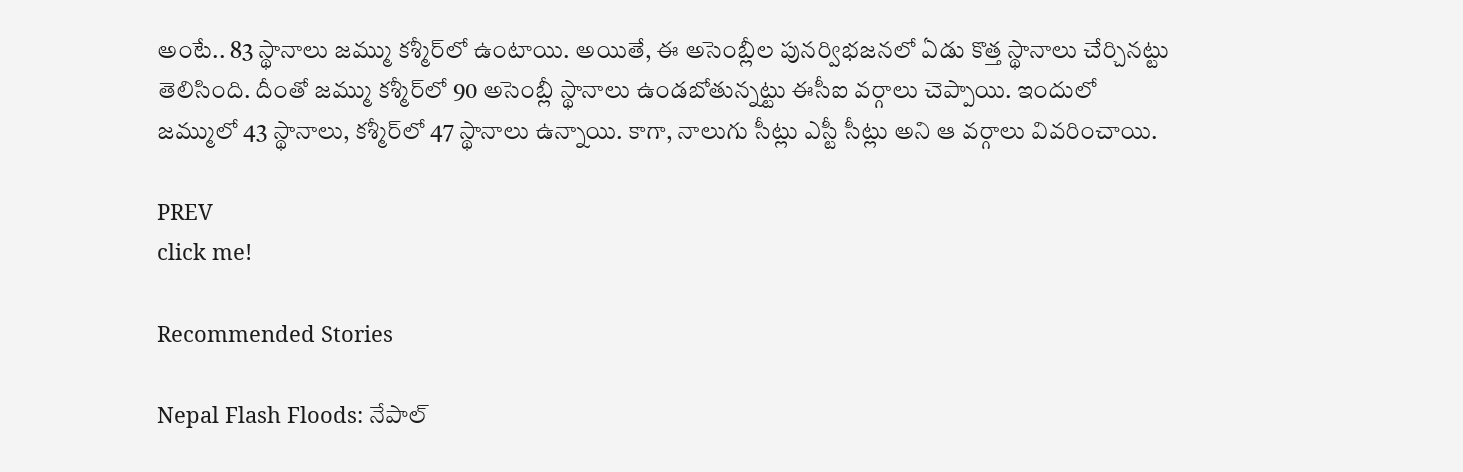అంటే.. 83 స్థానాలు జమ్ము కశ్మీర్‌లో ఉంటాయి. అయితే, ఈ అసెంబ్లీల పునర్విభజనలో ఏడు కొత్త స్థానాలు చేర్చినట్టు తెలిసింది. దీంతో జమ్ము కశ్మీర్‌లో 90 అసెంబ్లీ స్థానాలు ఉండబోతున్నట్టు ఈసీఐ వర్గాలు చెప్పాయి. ఇందులో జమ్ములో 43 స్థానాలు, కశ్మీర్‌లో 47 స్థానాలు ఉన్నాయి. కాగా, నాలుగు సీట్లు ఎస్టీ సీట్లు అని ఆ వర్గాలు వివరించాయి.

PREV
click me!

Recommended Stories

Nepal Flash Floods: నేపాల్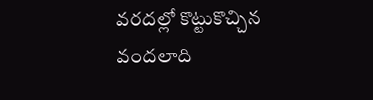వరదల్లో కొట్టుకొచ్చిన వందలాది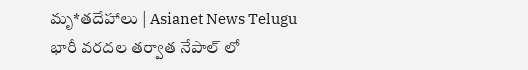మృ*తదేహాలు | Asianet News Telugu
భారీ వరదల తర్వాత నేపాల్ లో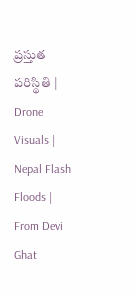ప్రస్తుత పరిస్థితి | Drone Visuals | Nepal Flash Floods | From Devi Ghat